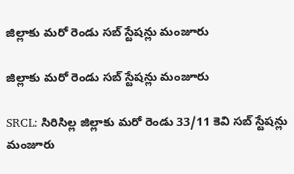జిల్లాకు మరో రెండు సబ్ స్టేషన్లు మంజూరు

జిల్లాకు మరో రెండు సబ్ స్టేషన్లు మంజూరు

SRCL: సిరిసిల్ల జిల్లాకు మరో రెండు 33/11 కెవి సబ్ స్టేషన్లు మంజూరు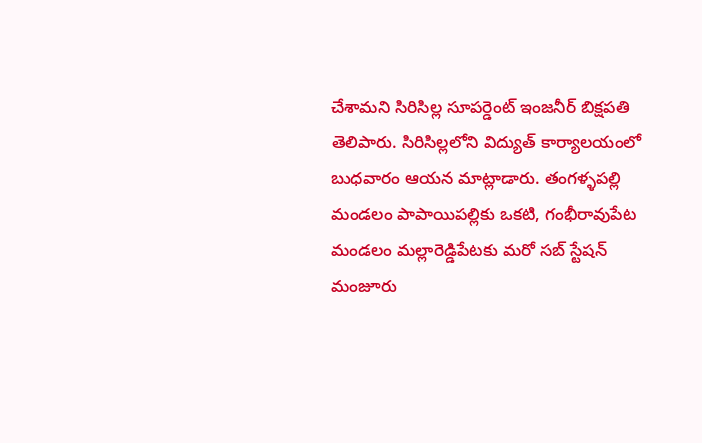చేశామని సిరిసిల్ల సూపర్డెంట్ ఇంజనీర్ బిక్షపతి తెలిపారు. సిరిసిల్లలోని విద్యుత్ కార్యాలయంలో బుధవారం ఆయన మాట్లాడారు. తంగళ్ళపల్లి మండలం పాపాయిపల్లికు ఒకటి, గంభీరావుపేట మండలం మల్లారెడ్డిపేటకు మరో సబ్ స్టేషన్ మంజూరు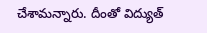చేశామన్నారు. దీంతో విద్యుత్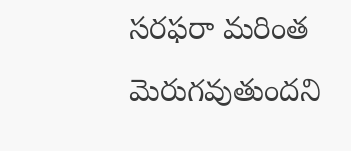సరఫరా మరింత మెరుగవుతుందని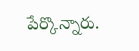పేర్కొన్నారు.